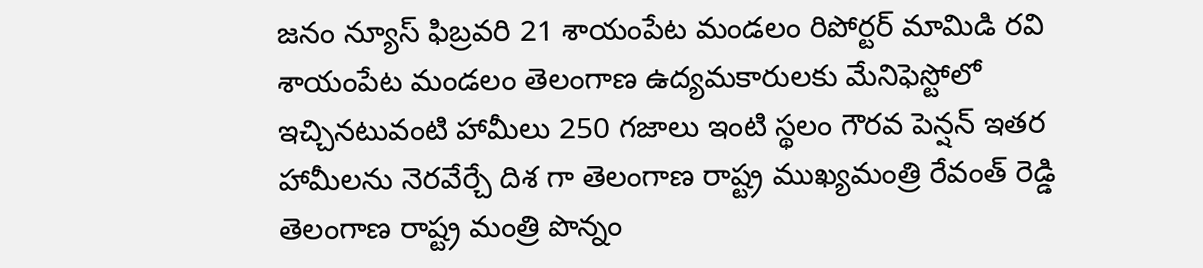జనం న్యూస్ ఫిబ్రవరి 21 శాయంపేట మండలం రిపోర్టర్ మామిడి రవి శాయంపేట మండలం తెలంగాణ ఉద్యమకారులకు మేనిఫెస్టోలో ఇచ్చినటువంటి హామీలు 250 గజాలు ఇంటి స్థలం గౌరవ పెన్షన్ ఇతర హామీలను నెరవేర్చే దిశ గా తెలంగాణ రాష్ట్ర ముఖ్యమంత్రి రేవంత్ రెడ్డి తెలంగాణ రాష్ట్ర మంత్రి పొన్నం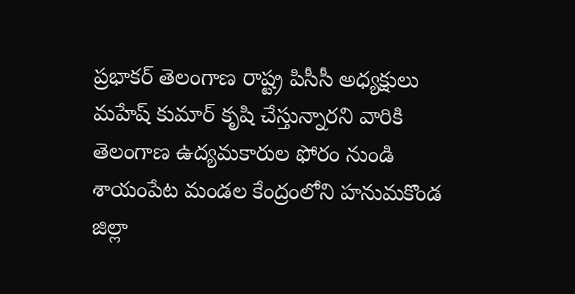ప్రభాకర్ తెలంగాణ రాష్ట్ర పిసీసీ అధ్యక్షులు మహేష్ కుమార్ కృషి చేస్తున్నారని వారికి తెలంగాణ ఉద్యమకారుల ఫోరం నుండి శాయంపేట మండల కేంద్రంలోని హనుమకొండ జిల్లా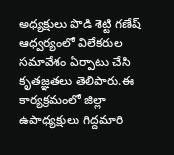అధ్యక్షులు పొడి శెట్టి గణేష్ ఆధ్వర్యంలో విలేకరుల సమావేశం ఏర్పాటు చేసి కృతజ్ఞతలు తెలిపారు.ఈ కార్యక్రమంలో జిల్లా ఉపాధ్యక్షులు గిద్దమారి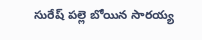సురేష్ పల్లె బోయిన సారయ్య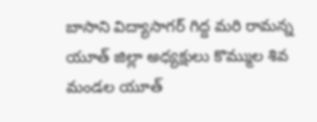బాసాని విద్యాసాగర్ గిద్ద మరి రామన్న యూత్ జిల్లా అధ్యక్షులు కొమ్ముల శివ మండల యూత్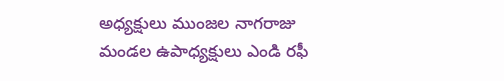అధ్యక్షులు ముంజల నాగరాజు మండల ఉపాధ్యక్షులు ఎండి రఫీ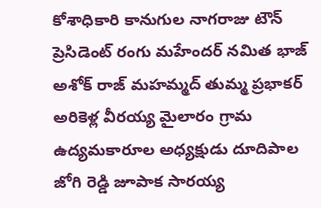కోశాధికారి కానుగుల నాగరాజు టౌన్ ప్రెసిడెంట్ రంగు మహేందర్ నమిత భాజ్ అశోక్ రాజ్ మహమ్మద్ తుమ్మ ప్రభాకర్ అరికెళ్ల వీరయ్య మైలారం గ్రామ ఉద్యమకారూల అధ్యక్షుడు దూదిపాల జోగి రెడ్డి జూపాక సారయ్య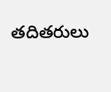తదితరులు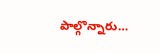పాల్గొన్నారు…